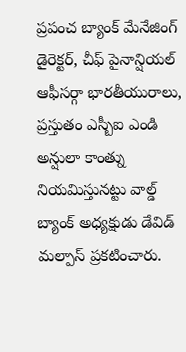ప్రపంచ బ్యాంక్ మేనేజింగ్ డైరెక్టర్, చీఫ్ పైనాన్షియల్ ఆఫీసర్గా భారతీయురాలు, ప్రస్తుతం ఎస్బీఐ ఎండి అన్షులా కాంత్ను నియమిస్తునట్టు వాల్డ్ బ్యాంక్ అధ్యక్షుడు డేవిడ్ మల్పాస్ ప్రకటించారు.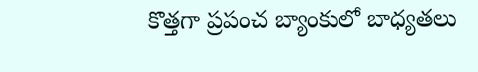కొత్తగా ప్రపంచ బ్యాంకులో బాధ్యతలు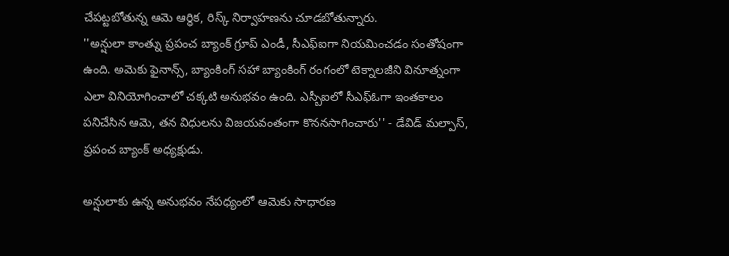చేపట్టబోతున్న ఆమె ఆర్థిక, రిస్క్ నిర్వాహణను చూడబోతున్నారు.
''అన్షులా కాంత్ను ప్రపంచ బ్యాంక్ గ్రూప్ ఎండీ, సీఎఫ్ఐగా నియమించడం సంతోషంగా ఉంది. అమెకు ఫైనాన్స్, బ్యాంకింగ్ సహా బ్యాంకింగ్ రంగంలో టెక్నాలజీని వినూత్నంగా ఎలా వినియోగించాలో చక్కటి అనుభవం ఉంది. ఎస్బీఐలో సీఎఫ్ఓగా ఇంతకాలం పనిచేసిన ఆమె, తన విధులను విజయవంతంగా కొననసాగించారు'' - డేవిడ్ మల్పాస్, ప్రపంచ బ్యాంక్ అధ్యక్షుడు.

అన్షులాకు ఉన్న అనుభవం నేపధ్యంలో ఆమెకు సాధారణ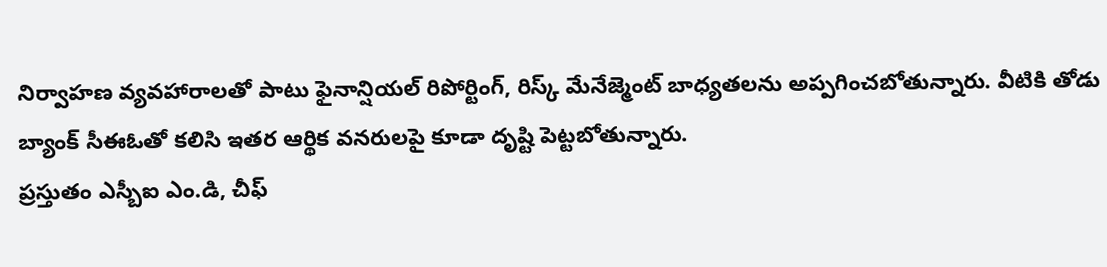నిర్వాహణ వ్యవహారాలతో పాటు ఫైనాన్షియల్ రిపోర్టింగ్, రిస్క్ మేనేజ్మెంట్ బాధ్యతలను అప్పగించబోతున్నారు. వీటికి తోడు బ్యాంక్ సీఈఓతో కలిసి ఇతర ఆర్థిక వనరులపై కూడా దృష్టి పెట్టబోతున్నారు.
ప్రస్తుతం ఎస్బీఐ ఎం.డి, చీఫ్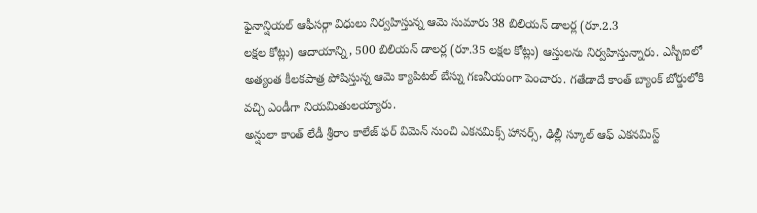ఫైనాన్షియల్ ఆఫీసర్గా విధులు నిర్వహిస్తున్న ఆమె సుమారు 38 బిలియన్ డాలర్ల (రూ.2.3
లక్షల కోట్లు) ఆదాయాన్ని, 500 బిలియన్ డాలర్ల (రూ.35 లక్షల కోట్లు) ఆస్తులను నిర్వహిస్తున్నారు. ఎస్బీఐలో అత్యంత కీలకపాత్ర పోషిస్తున్న ఆమె క్యాపిటల్ బేస్ను గణనీయంగా పెంచారు. గతేడాదే కాంత్ బ్యాంక్ బోర్డులోకి వచ్చి ఎండీగా నియమితులయ్యారు.
అన్షులా కాంత్ లేడీ శ్రీరాం కాలేజ్ ఫర్ విమెన్ నుంచి ఎకనమిక్స్ హానర్స్, ఢిల్లీ స్కూల్ ఆఫ్ ఎకనమిస్ట్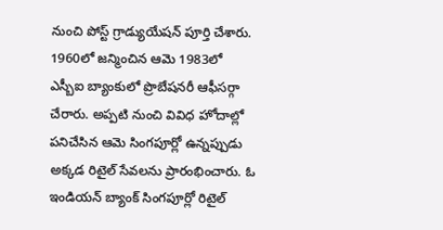నుంచి పోస్ట్ గ్రాడ్యుయేషన్ పూర్తి చేశారు. 1960లో జన్మించిన ఆమె 1983లో ఎస్బీఐ బ్యాంకులో ప్రొబేషనరీ ఆఫీసర్గా చేరారు. అప్పటి నుంచి వివిధ హోదాల్లో పనిచేసిన ఆమె సింగపూర్లో ఉన్నప్పుడు అక్కడ రిటైల్ సేవలను ప్రారంభించారు. ఓ ఇండియన్ బ్యాంక్ సింగపూర్లో రిటైల్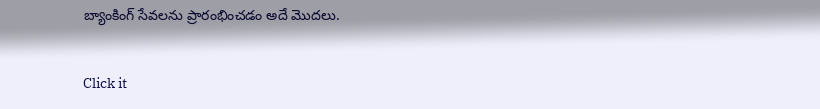బ్యాంకింగ్ సేవలను ప్రారంభించడం అదే మొదలు.


Click it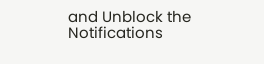and Unblock the Notifications